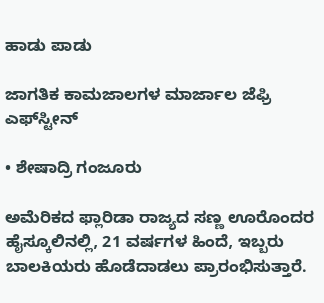ಹಾಡು ಪಾಡು

ಜಾಗತಿಕ ಕಾಮಜಾಲಗಳ ಮಾರ್ಜಾಲ ಜೆಫ್ರಿ ಎಫ್‌ಸ್ಟೀನ್‌

• ಶೇಷಾದ್ರಿ ಗಂಜೂರು

ಅಮೆರಿಕದ ಫ್ಲಾರಿಡಾ ರಾಜ್ಯದ ಸಣ್ಣ ಊರೊಂದರ ಹೈಸ್ಕೂಲಿನಲ್ಲಿ, 21 ವರ್ಷಗಳ ಹಿಂದೆ, ಇಬ್ಬರು ಬಾಲಕಿಯರು ಹೊಡೆದಾಡಲು ಪ್ರಾರಂಭಿಸುತ್ತಾರೆ.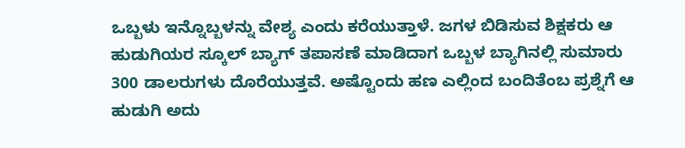ಒಬ್ಬಳು ಇನ್ನೊಬ್ಬಳನ್ನು ವೇಶ್ಯ ಎಂದು ಕರೆಯುತ್ತಾಳೆ. ಜಗಳ ಬಿಡಿಸುವ ಶಿಕ್ಷಕರು ಆ ಹುಡುಗಿಯರ ಸ್ಕೂಲ್ ಬ್ಯಾಗ್ ತಪಾಸಣೆ ಮಾಡಿದಾಗ ಒಬ್ಬಳ ಬ್ಯಾಗಿನಲ್ಲಿ ಸುಮಾರು 300 ಡಾಲರುಗಳು ದೊರೆಯುತ್ತವೆ. ಅಷ್ಟೊಂದು ಹಣ ಎಲ್ಲಿಂದ ಬಂದಿತೆಂಬ ಪ್ರಶ್ನೆಗೆ ಆ ಹುಡುಗಿ ಅದು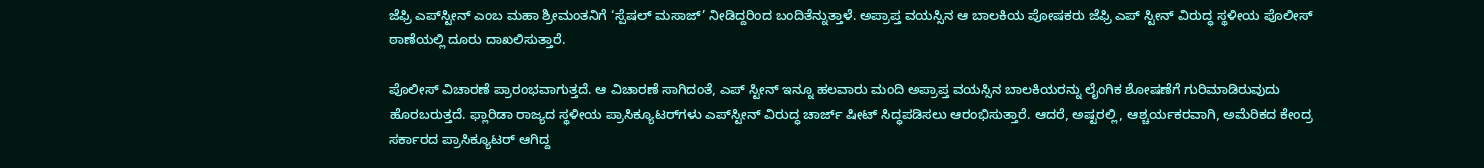ಜೆಫ್ರಿ ಎಪ್‌ಸ್ಟೀನ್ ಎಂಬ ಮಹಾ ಶ್ರೀಮಂತನಿಗೆ ‘ಸ್ಪೆಷಲ್ ಮಸಾಜ್’ ನೀಡಿದ್ದರಿಂದ ಬಂದಿತೆನ್ನುತ್ತಾಳೆ. ಅಪ್ರಾಪ್ತ ವಯಸ್ಸಿನ ಆ ಬಾಲಕಿಯ ಪೋಷಕರು ಜೆಫ್ರಿ ಎಪ್ ಸ್ಟೀನ್ ವಿರುದ್ಧ ಸ್ಥಳೀಯ ಪೊಲೀಸ್ ಠಾಣೆಯಲ್ಲಿ ದೂರು ದಾಖಲಿಸುತ್ತಾರೆ.

ಪೊಲೀಸ್‌ ವಿಚಾರಣೆ ಪ್ರಾರಂಭವಾಗುತ್ತದೆ. ಆ ವಿಚಾರಣೆ ಸಾಗಿದಂತೆ, ಎಪ್ ಸ್ಟೀನ್ ಇನ್ನೂ ಹಲವಾರು ಮಂದಿ ಅಪ್ರಾಪ್ತ ವಯಸ್ಸಿನ ಬಾಲಕಿಯರನ್ನು ಲೈಂಗಿಕ ಶೋಷಣೆಗೆ ಗುರಿಮಾಡಿರುವುದು ಹೊರಬರುತ್ತದೆ. ಫ್ಲಾರಿಡಾ ರಾಜ್ಯದ ಸ್ಥಳೀಯ ಪ್ರಾಸಿಕ್ಯೂಟರ್‌ಗಳು ಎಪ್‌ಸ್ಟೀನ್ ವಿರುದ್ಧ ಚಾರ್ಜ್‌ ಷೀಟ್‌ ಸಿದ್ಧಪಡಿಸಲು ಆರಂಭಿಸುತ್ತಾರೆ. ಆದರೆ, ಅಷ್ಟರಲ್ಲಿ, ಆಶ್ಚರ್ಯಕರವಾಗಿ, ಅಮೆರಿಕದ ಕೇಂದ್ರ ಸರ್ಕಾರದ ಪ್ರಾಸಿಕ್ಯೂಟರ್ ಆಗಿದ್ದ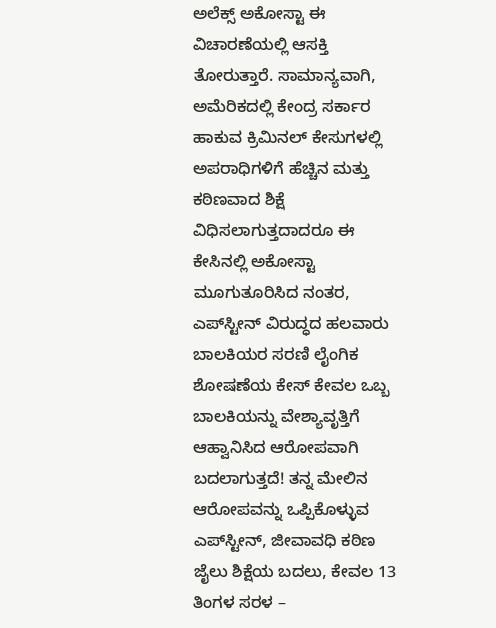ಅಲೆಕ್ಸ್ ಅಕೋಸ್ಟಾ ಈ ವಿಚಾರಣೆಯಲ್ಲಿ ಆಸಕ್ತಿ ತೋರುತ್ತಾರೆ. ಸಾಮಾನ್ಯವಾಗಿ, ಅಮೆರಿಕದಲ್ಲಿ ಕೇಂದ್ರ ಸರ್ಕಾರ ಹಾಕುವ ಕ್ರಿಮಿನಲ್ ಕೇಸುಗಳಲ್ಲಿ ಅಪರಾಧಿಗಳಿಗೆ ಹೆಚ್ಚಿನ ಮತ್ತು ಕಠಿಣವಾದ ಶಿಕ್ಷೆ ವಿಧಿಸಲಾಗುತ್ತದಾದರೂ ಈ ಕೇಸಿನಲ್ಲಿ ಅಕೋಸ್ಟಾ ಮೂಗುತೂರಿಸಿದ ನಂತರ, ಎಪ್‌ಸ್ಟೀನ್ ವಿರುದ್ಧದ ಹಲವಾರು ಬಾಲಕಿಯರ ಸರಣಿ ಲೈಂಗಿಕ ಶೋಷಣೆಯ ಕೇಸ್ ಕೇವಲ ಒಬ್ಬ ಬಾಲಕಿಯನ್ನು ವೇಶ್ಯಾವೃತ್ತಿಗೆ ಆಹ್ವಾನಿಸಿದ ಆರೋಪವಾಗಿ ಬದಲಾಗುತ್ತದೆ! ತನ್ನ ಮೇಲಿನ ಆರೋಪವನ್ನು ಒಪ್ಪಿಕೊಳ್ಳುವ ಎಪ್‌ಸ್ಟೀನ್, ಜೀವಾವಧಿ ಕಠಿಣ ಜೈಲು ಶಿಕ್ಷೆಯ ಬದಲು, ಕೇವಲ 13 ತಿಂಗಳ ಸರಳ –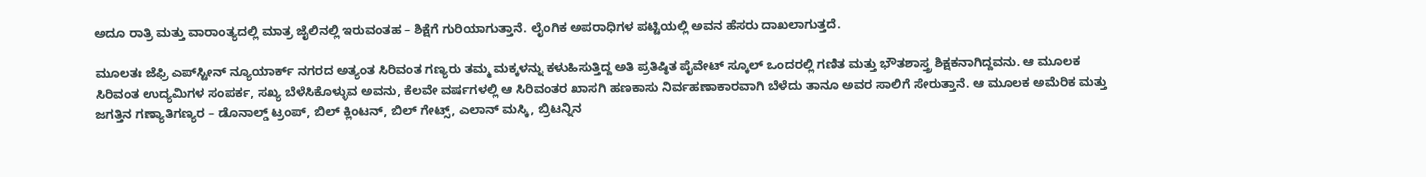ಅದೂ ರಾತ್ರಿ ಮತ್ತು ವಾರಾಂತ್ಯದಲ್ಲಿ ಮಾತ್ರ ಜೈಲಿನಲ್ಲಿ ಇರುವಂತಹ – ಶಿಕ್ಷೆಗೆ ಗುರಿಯಾಗುತ್ತಾನೆ. ಲೈಂಗಿಕ ಅಪರಾಧಿಗಳ ಪಟ್ಟಿಯಲ್ಲಿ ಅವನ ಹೆಸರು ದಾಖಲಾಗುತ್ತದೆ.

ಮೂಲತಃ ಜೆಫ್ರಿ ಎಪ್‌ಸ್ಟೀನ್ ನ್ಯೂಯಾರ್ಕ್ ನಗರದ ಅತ್ಯಂತ ಸಿರಿವಂತ ಗಣ್ಯರು ತಮ್ಮ ಮಕ್ಕಳನ್ನು ಕಳುಹಿಸುತ್ತಿದ್ದ ಅತಿ ಪ್ರತಿಷ್ಠಿತ ಪೈವೇಟ್ ಸ್ಕೂಲ್ ಒಂದರಲ್ಲಿ ಗಣಿತ ಮತ್ತು ಭೌತಶಾಸ್ತ್ರ ಶಿಕ್ಷಕನಾಗಿದ್ದವನು. ಆ ಮೂಲಕ ಸಿರಿವಂತ ಉದ್ಯಮಿಗಳ ಸಂಪರ್ಕ, ಸಖ್ಯ ಬೆಳೆಸಿಕೊಳ್ಳುವ ಅವನು, ಕೆಲವೇ ವರ್ಷಗಳಲ್ಲಿ ಆ ಸಿರಿವಂತರ ಖಾಸಗಿ ಹಣಕಾಸು ನಿರ್ವಹಣಾಕಾರವಾಗಿ ಬೆಳೆದು ತಾನೂ ಅವರ ಸಾಲಿಗೆ ಸೇರುತ್ತಾನೆ. ಆ ಮೂಲಕ ಅಮೆರಿಕ ಮತ್ತು ಜಗತ್ತಿನ ಗಣ್ಯಾತಿಗಣ್ಯರ – ಡೊನಾಲ್ಡ್ ಟ್ರಂಪ್, ಬಿಲ್ ಕ್ಲಿಂಟನ್, ಬಿಲ್ ಗೇಟ್ಸ್, ಎಲಾನ್ ಮಸ್ಕಿ, ಬ್ರಿಟನ್ನಿನ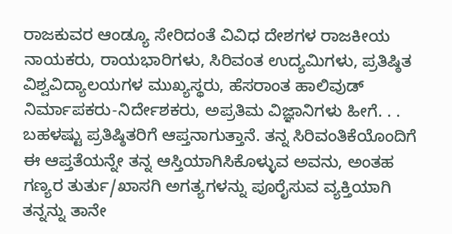ರಾಜಕುವರ ಆಂಡ್ಯೂ ಸೇರಿದಂತೆ ವಿವಿಧ ದೇಶಗಳ ರಾಜಕೀಯ ನಾಯಕರು, ರಾಯಭಾರಿಗಳು, ಸಿರಿವಂತ ಉದ್ಯಮಿಗಳು, ಪ್ರತಿಷ್ಠಿತ ವಿಶ್ವವಿದ್ಯಾಲಯಗಳ ಮುಖ್ಯಸ್ಥರು, ಹೆಸರಾಂತ ಹಾಲಿವುಡ್ ನಿರ್ಮಾಪಕರು-ನಿರ್ದೇಶಕರು, ಅಪ್ರತಿಮ ವಿಜ್ಞಾನಿಗಳು ಹೀಗೆ. . . ಬಹಳಷ್ಟು ಪ್ರತಿಷ್ಠಿತರಿಗೆ ಆಪ್ತನಾಗುತ್ತಾನೆ. ತನ್ನ ಸಿರಿವಂತಿಕೆಯೊಂದಿಗೆ ಈ ಆಪ್ತತೆಯನ್ನೇ ತನ್ನ ಆಸ್ತಿಯಾಗಿಸಿಕೊಳ್ಳುವ ಅವನು, ಅಂತಹ ಗಣ್ಯರ ತುರ್ತು/ಖಾಸಗಿ ಅಗತ್ಯಗಳನ್ನು ಪೂರೈಸುವ ವ್ಯಕ್ತಿಯಾಗಿ ತನ್ನನ್ನು ತಾನೇ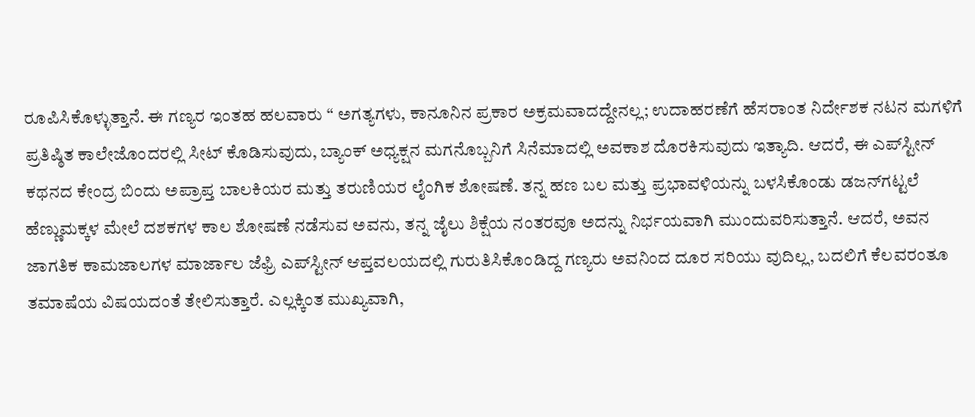ರೂಪಿಸಿಕೊಳ್ಳುತ್ತಾನೆ. ಈ ಗಣ್ಯರ ಇಂತಹ ಹಲವಾರು “ ಅಗತ್ಯಗಳು, ಕಾನೂನಿನ ಪ್ರಕಾರ ಅಕ್ರಮವಾದದ್ದೇನಲ್ಲ; ಉದಾಹರಣೆಗೆ ಹೆಸರಾಂತ ನಿರ್ದೇಶಕ ನಟನ ಮಗಳಿಗೆ ಪ್ರತಿಷ್ಠಿತ ಕಾಲೇಜೊಂದರಲ್ಲಿ ಸೀಟ್ ಕೊಡಿಸುವುದು, ಬ್ಯಾಂಕ್‌ ಅಧ್ಯಕ್ಷನ ಮಗನೊಬ್ಬನಿಗೆ ಸಿನೆಮಾದಲ್ಲಿ ಅವಕಾಶ ದೊರಕಿಸುವುದು ಇತ್ಯಾದಿ. ಆದರೆ, ಈ ಎಪ್‌ಸ್ಟೀನ್ ಕಥನದ ಕೇಂದ್ರ ಬಿಂದು ಅಪ್ರಾಪ್ತ ಬಾಲಕಿಯರ ಮತ್ತು ತರುಣಿಯರ ಲೈಂಗಿಕ ಶೋಷಣೆ. ತನ್ನ ಹಣ ಬಲ ಮತ್ತು ಪ್ರಭಾವಳಿಯನ್ನು ಬಳಸಿಕೊಂಡು ಡಜನ್‌ಗಟ್ಟಲೆ ಹೆಣ್ಣುಮಕ್ಕಳ ಮೇಲೆ ದಶಕಗಳ ಕಾಲ ಶೋಷಣೆ ನಡೆಸುವ ಅವನು, ತನ್ನ ಜೈಲು ಶಿಕ್ಷೆಯ ನಂತರವೂ ಅದನ್ನು ನಿರ್ಭಯವಾಗಿ ಮುಂದುವರಿಸುತ್ತಾನೆ. ಆದರೆ, ಅವನ ಜಾಗತಿಕ ಕಾಮಜಾಲಗಳ ಮಾರ್ಜಾಲ ಜೆಫ್ರಿ ಎಪ್‌ಸ್ಟೀನ್ ಆಪ್ತವಲಯದಲ್ಲಿ ಗುರುತಿಸಿಕೊಂಡಿದ್ದ ಗಣ್ಯರು ಅವನಿಂದ ದೂರ ಸರಿಯು ವುದಿಲ್ಲ, ಬದಲಿಗೆ ಕೆಲವರಂತೂ ತಮಾಷೆಯ ವಿಷಯದಂತೆ ತೇಲಿಸುತ್ತಾರೆ. ಎಲ್ಲಕ್ಕಿಂತ ಮುಖ್ಯವಾಗಿ,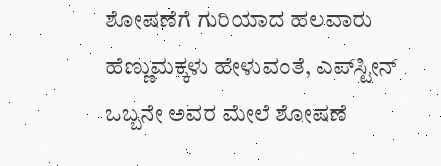ಶೋಷಣೆಗೆ ಗುರಿಯಾದ ಹಲವಾರು ಹೆಣ್ಣುಮಕ್ಕಳು ಹೇಳುವಂತೆ, ಎಪ್‌ಸ್ಟೀನ್ ಒಬ್ಬನೇ ಅವರ ಮೇಲೆ ಶೋಷಣೆ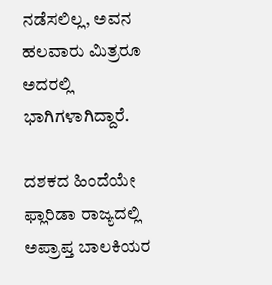ನಡೆಸಲಿಲ್ಲ, ಅವನ ಹಲವಾರು ಮಿತ್ರರೂ ಅದರಲ್ಲಿ ಭಾಗಿಗಳಾಗಿದ್ದಾರೆ.

ದಶಕದ ಹಿಂದೆಯೇ ಫ್ಲಾರಿಡಾ ರಾಜ್ಯದಲ್ಲಿ ಅಪ್ರಾಪ್ತ ಬಾಲಕಿಯರ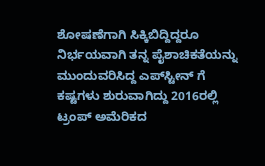ಶೋಷಣೆಗಾಗಿ ಸಿಕ್ಕಿಬಿದ್ದಿದ್ದರೂ ನಿರ್ಭಯವಾಗಿ ತನ್ನ ಪೈಶಾಚಿಕತೆಯನ್ನು ಮುಂದುವರಿಸಿದ್ದ ಎಪ್‌ಸ್ಟೀನ್‌ ಗೆ ಕಷ್ಟಗಳು ಶುರುವಾಗಿದ್ದು 2016ರಲ್ಲಿ ಟ್ರಂಪ್ ಅಮೆರಿಕದ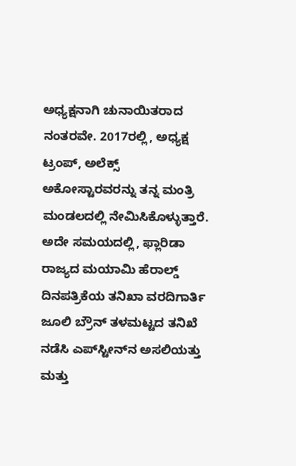ಅಧ್ಯಕ್ಷನಾಗಿ ಚುನಾಯಿತರಾದ ನಂತರವೇ. 2017ರಲ್ಲಿ, ಅಧ್ಯಕ್ಷ ಟ್ರಂಪ್, ಅಲೆಕ್ಸ್ ಅಕೋಸ್ಟಾರವರನ್ನು ತನ್ನ ಮಂತ್ರಿ ಮಂಡಲದಲ್ಲಿ ನೇಮಿಸಿಕೊಳ್ಳುತ್ತಾರೆ. ಅದೇ ಸಮಯದಲ್ಲಿ, ಫ್ಲಾರಿಡಾ ರಾಜ್ಯದ ಮಯಾಮಿ ಹೆರಾಲ್ಡ್ ದಿನಪತ್ರಿಕೆಯ ತನಿಖಾ ವರದಿಗಾರ್ತಿ ಜೂಲಿ ಬ್ರೌನ್ ತಳಮಟ್ಟದ ತನಿಖೆ ನಡೆಸಿ ಎಪ್‌ಸ್ಟೀನ್‌ನ ಅಸಲಿಯತ್ತು ಮತ್ತು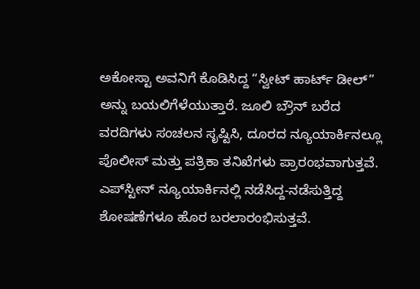ಅಕೋಸ್ಟಾ ಅವನಿಗೆ ಕೊಡಿಸಿದ್ದ “ಸ್ವೀಟ್ ಹಾರ್ಟ್ ಡೀಲ್” ಅನ್ನು ಬಯಲಿಗೆಳೆಯುತ್ತಾರೆ. ಜೂಲಿ ಬ್ರೌನ್ ಬರೆದ ವರದಿಗಳು ಸಂಚಲನ ಸೃಷ್ಟಿಸಿ, ದೂರದ ನ್ಯೂಯಾರ್ಕಿನಲ್ಲೂ ಪೊಲೀಸ್ ಮತ್ತು ಪತ್ರಿಕಾ ತನಿಖೆಗಳು ಪ್ರಾರಂಭವಾಗುತ್ತವೆ. ಎಪ್‌ಸ್ಟೀನ್ ನ್ಯೂಯಾರ್ಕಿನಲ್ಲಿ ನಡೆಸಿದ್ದ-ನಡೆಸುತ್ತಿದ್ದ ಶೋಷಣೆಗಳೂ ಹೊರ ಬರಲಾರಂಭಿಸುತ್ತವೆ.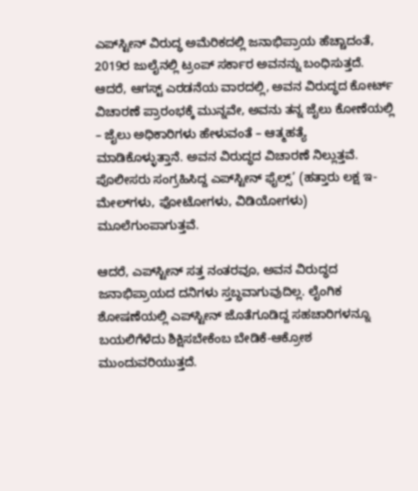ಎಪ್‌ಸ್ಟೀನ್ ವಿರುದ್ಧ ಅಮೆರಿಕದಲ್ಲಿ ಜನಾಭಿಪ್ರಾಯ ಹೆಚ್ಚಾದಂತೆ, 2019ರ ಜುಲೈನಲ್ಲಿ ಟ್ರಂಪ್ ಸರ್ಕಾರ ಅವನನ್ನು ಬಂಧಿಸುತ್ತದೆ. ಆದರೆ, ಆಗಸ್ಟ್ ಎರಡನೆಯ ವಾರದಲ್ಲಿ, ಅವನ ವಿರುದ್ಧದ ಕೋರ್ಟ್ ವಿಚಾರಣೆ ಪ್ರಾರಂಭಕ್ಕೆ ಮುನ್ನವೇ, ಅವನು ತನ್ನ ಜೈಲು ಕೋಣೆಯಲ್ಲಿ – ಜೈಲು ಅಧಿಕಾರಿಗಳು ಹೇಳುವಂತೆ – ಆತ್ಮಹತ್ಯೆ ಮಾಡಿಕೊಳ್ಳುತ್ತಾನೆ. ಅವನ ವಿರುದ್ಧದ ವಿಚಾರಣೆ ನಿಲ್ಲುತ್ತವೆ. ಪೊಲೀಸರು ಸಂಗ್ರಹಿಸಿದ್ದ ಎಪ್‌ಸ್ಟೀನ್ ಫೈಲ್ಸ್’ (ಹತ್ತಾರು ಲಕ್ಷ ಇ-ಮೇಲ್‌ಗಳು, ಫೋಟೋಗಳು, ವಿಡಿಯೋಗಳು) ಮೂಲೆಗುಂಪಾಗುತ್ತವೆ.

ಆದರೆ, ಎಪ್‌ಸ್ಟೀನ್ ಸತ್ತ ನಂತರವೂ, ಅವನ ವಿರುದ್ಧದ ಜನಾಭಿಪ್ರಾಯದ ದನಿಗಳು ಸ್ತಬ್ಧವಾಗುವುದಿಲ್ಲ. ಲೈಂಗಿಕ ಶೋಷಣೆಯಲ್ಲಿ ಎಪ್‌ಸ್ಟೀನ್‌ ಜೊತೆಗೂಡಿದ್ದ ಸಹಚಾರಿಗಳನ್ನೂ ಬಯಲಿಗೆಳೆದು ಶಿಕ್ಷಿಸಬೇಕೆಂಬ ಬೇಡಿಕೆ-ಆಕ್ರೋಶ ಮುಂದುವರಿಯುತ್ತದೆ.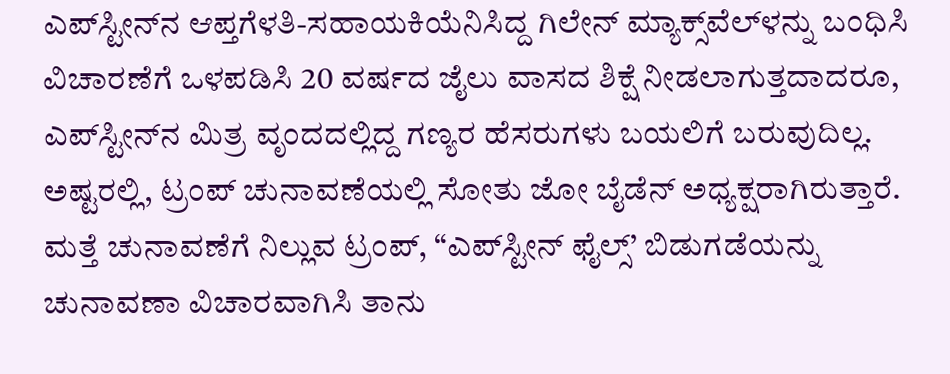ಎಪ್‌ಸ್ಟೀನ್‌ನ ಆಪ್ತಗೆಳತಿ-ಸಹಾಯಕಿಯೆನಿಸಿದ್ದ ಗಿಲೇನ್ ಮ್ಯಾಕ್ಸ್‌ವೆಲ್‌ಳನ್ನು ಬಂಧಿಸಿ ವಿಚಾರಣೆಗೆ ಒಳಪಡಿಸಿ 20 ವರ್ಷದ ಜೈಲು ವಾಸದ ಶಿಕ್ಷೆ ನೀಡಲಾಗುತ್ತದಾದರೂ, ಎಪ್‌ಸ್ಟೀನ್‌ನ ಮಿತ್ರ ವೃಂದದಲ್ಲಿದ್ದ ಗಣ್ಯರ ಹೆಸರುಗಳು ಬಯಲಿಗೆ ಬರುವುದಿಲ್ಲ. ಅಷ್ಟರಲ್ಲಿ, ಟ್ರಂಪ್ ಚುನಾವಣೆಯಲ್ಲಿ ಸೋತು ಜೋ ಬೈಡೆನ್ ಅಧ್ಯಕ್ಷರಾಗಿರುತ್ತಾರೆ. ಮತ್ತೆ ಚುನಾವಣೆಗೆ ನಿಲ್ಲುವ ಟ್ರಂಪ್, “ಎಪ್‌ಸ್ಟೀನ್ ಫೈಲ್ಸ್’ ಬಿಡುಗಡೆಯನ್ನು ಚುನಾವಣಾ ವಿಚಾರವಾಗಿಸಿ ತಾನು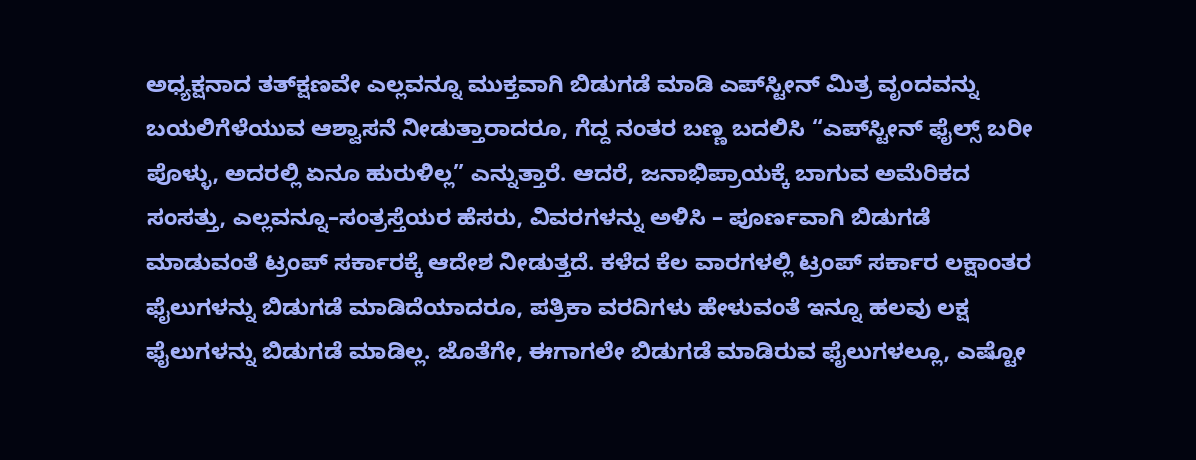ಅಧ್ಯಕ್ಷನಾದ ತತ್‌ಕ್ಷಣವೇ ಎಲ್ಲವನ್ನೂ ಮುಕ್ತವಾಗಿ ಬಿಡುಗಡೆ ಮಾಡಿ ಎಪ್‌ಸ್ಟೀನ್ ಮಿತ್ರ ವೃಂದವನ್ನು ಬಯಲಿಗೆಳೆಯುವ ಆಶ್ವಾಸನೆ ನೀಡುತ್ತಾರಾದರೂ, ಗೆದ್ದ ನಂತರ ಬಣ್ಣ ಬದಲಿಸಿ “ಎಪ್‌ಸ್ಟೀನ್ ಫೈಲ್ಸ್ ಬರೀ ಪೊಳ್ಳು, ಅದರಲ್ಲಿ ಏನೂ ಹುರುಳಿಲ್ಲ” ಎನ್ನುತ್ತಾರೆ. ಆದರೆ, ಜನಾಭಿಪ್ರಾಯಕ್ಕೆ ಬಾಗುವ ಅಮೆರಿಕದ ಸಂಸತ್ತು, ಎಲ್ಲವನ್ನೂ–ಸಂತ್ರಸ್ತೆಯರ ಹೆಸರು, ವಿವರಗಳನ್ನು ಅಳಿಸಿ – ಪೂರ್ಣವಾಗಿ ಬಿಡುಗಡೆ ಮಾಡುವಂತೆ ಟ್ರಂಪ್ ಸರ್ಕಾರಕ್ಕೆ ಆದೇಶ ನೀಡುತ್ತದೆ. ಕಳೆದ ಕೆಲ ವಾರಗಳಲ್ಲಿ ಟ್ರಂಪ್ ಸರ್ಕಾರ ಲಕ್ಷಾಂತರ ಫೈಲುಗಳನ್ನು ಬಿಡುಗಡೆ ಮಾಡಿದೆಯಾದರೂ, ಪತ್ರಿಕಾ ವರದಿಗಳು ಹೇಳುವಂತೆ ಇನ್ನೂ ಹಲವು ಲಕ್ಷ ಫೈಲುಗಳನ್ನು ಬಿಡುಗಡೆ ಮಾಡಿಲ್ಲ. ಜೊತೆಗೇ, ಈಗಾಗಲೇ ಬಿಡುಗಡೆ ಮಾಡಿರುವ ಫೈಲುಗಳಲ್ಲೂ, ಎಷ್ಟೋ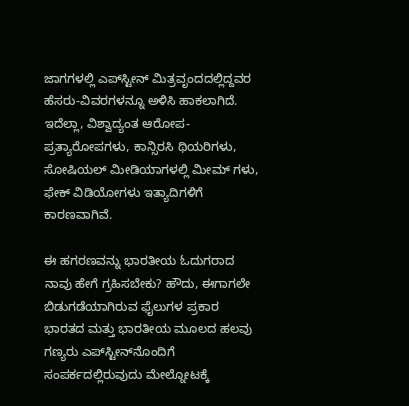ಜಾಗಗಳಲ್ಲಿ ಎಪ್‌ಸ್ಟೀನ್ ಮಿತ್ರವೃಂದದಲ್ಲಿದ್ದವರ ಹೆಸರು-ವಿವರಗಳನ್ನೂ ಅಳಿಸಿ ಹಾಕಲಾಗಿದೆ. ಇದೆಲ್ಲಾ, ವಿಶ್ವಾದ್ಯಂತ ಆರೋಪ-ಪ್ರತ್ಯಾರೋಪಗಳು, ಕಾನ್ಸಿರಸಿ ಥಿಯರಿಗಳು, ಸೋಷಿಯಲ್‌ ಮೀಡಿಯಾಗಳಲ್ಲಿ ಮೀಮ್‌ ಗಳು, ಫೇಕ್ ವಿಡಿಯೋಗಳು ಇತ್ಯಾದಿಗಳಿಗೆ ಕಾರಣವಾಗಿವೆ.

ಈ ಹಗರಣವನ್ನು ಭಾರತೀಯ ಓದುಗರಾದ ನಾವು ಹೇಗೆ ಗ್ರಹಿಸಬೇಕು? ಹೌದು, ಈಗಾಗಲೇ ಬಿಡುಗಡೆಯಾಗಿರುವ ಫೈಲುಗಳ ಪ್ರಕಾರ ಭಾರತದ ಮತ್ತು ಭಾರತೀಯ ಮೂಲದ ಹಲವು ಗಣ್ಯರು ಎಪ್‌ಸ್ಟೀನ್‌ನೊಂದಿಗೆ ಸಂಪರ್ಕದಲ್ಲಿರುವುದು ಮೇಲ್ನೋಟಕ್ಕೆ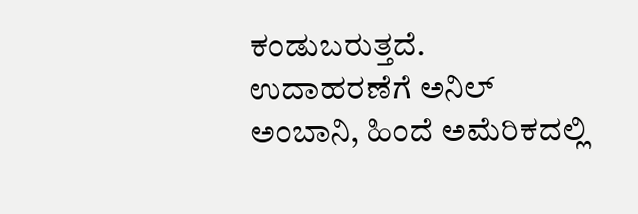ಕಂಡುಬರುತ್ತದೆ. ಉದಾಹರಣೆಗೆ ಅನಿಲ್ ಅಂಬಾನಿ, ಹಿಂದೆ ಅಮೆರಿಕದಲ್ಲಿ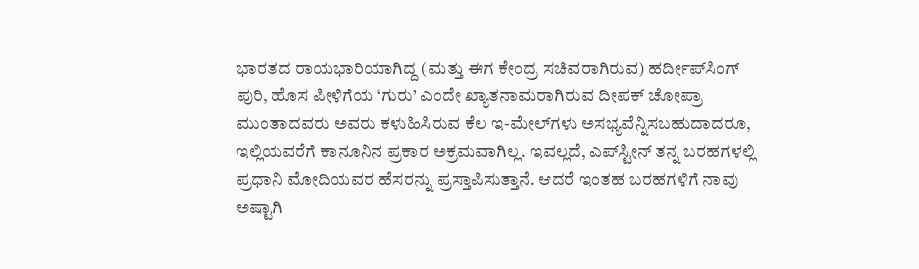ಭಾರತದ ರಾಯಭಾರಿಯಾಗಿದ್ದ (ಮತ್ತು ಈಗ ಕೇಂದ್ರ ಸಚಿವರಾಗಿರುವ) ಹರ್ದೀಪ್‌ಸಿಂಗ್ ಪುರಿ, ಹೊಸ ಪೀಳಿಗೆಯ ‘ಗುರು’ ಎಂದೇ ಖ್ಯಾತನಾಮರಾಗಿರುವ ದೀಪಕ್ ಚೋಪ್ರಾ ಮುಂತಾದವರು ಅವರು ಕಳುಹಿಸಿರುವ ಕೆಲ ಇ-ಮೇಲ್‌ಗಳು ಅಸಭ್ಯವೆನ್ನಿಸಬಹುದಾದರೂ, ಇಲ್ಲಿಯವರೆಗೆ ಕಾನೂನಿನ ಪ್ರಕಾರ ಅಕ್ರಮವಾಗಿಲ್ಲ. ಇವಲ್ಲದೆ, ಎಪ್‌ಸ್ಟೀನ್ ತನ್ನ ಬರಹಗಳಲ್ಲಿ ಪ್ರಧಾನಿ ಮೋದಿಯವರ ಹೆಸರನ್ನು ಪ್ರಸ್ತಾಪಿಸುತ್ತಾನೆ. ಆದರೆ ಇಂತಹ ಬರಹಗಳಿಗೆ ನಾವು ಅಷ್ಟಾಗಿ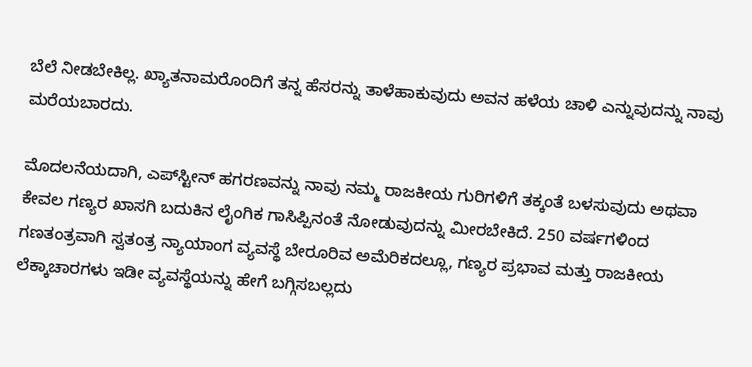ಬೆಲೆ ನೀಡಬೇಕಿಲ್ಲ. ಖ್ಯಾತನಾಮರೊಂದಿಗೆ ತನ್ನ ಹೆಸರನ್ನು ತಾಳೆಹಾಕುವುದು ಅವನ ಹಳೆಯ ಚಾಳಿ ಎನ್ನುವುದನ್ನು ನಾವು ಮರೆಯಬಾರದು.

ಮೊದಲನೆಯದಾಗಿ, ಎಪ್‌ಸ್ಟೀನ್ ಹಗರಣವನ್ನು ನಾವು ನಮ್ಮ ರಾಜಕೀಯ ಗುರಿಗಳಿಗೆ ತಕ್ಕಂತೆ ಬಳಸುವುದು ಅಥವಾ ಕೇವಲ ಗಣ್ಯರ ಖಾಸಗಿ ಬದುಕಿನ ಲೈಂಗಿಕ ಗಾಸಿಪ್ಪಿನಂತೆ ನೋಡುವುದನ್ನು ಮೀರಬೇಕಿದೆ. 250 ವರ್ಷಗಳಿಂದ ಗಣತಂತ್ರವಾಗಿ ಸ್ವತಂತ್ರ ನ್ಯಾಯಾಂಗ ವ್ಯವಸ್ಥೆ ಬೇರೂರಿವ ಅಮೆರಿಕದಲ್ಲೂ, ಗಣ್ಯರ ಪ್ರಭಾವ ಮತ್ತು ರಾಜಕೀಯ ಲೆಕ್ಕಾಚಾರಗಳು ಇಡೀ ವ್ಯವಸ್ಥೆಯನ್ನು ಹೇಗೆ ಬಗ್ಗಿಸಬಲ್ಲದು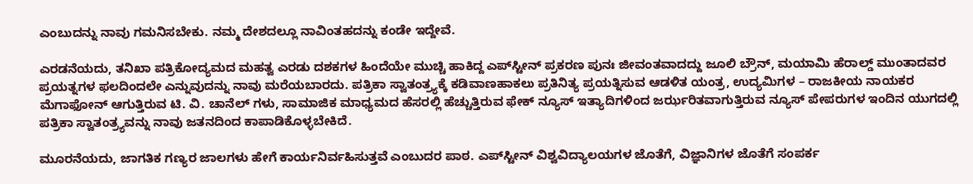ಎಂಬುದನ್ನು ನಾವು ಗಮನಿಸಬೇಕು. ನಮ್ಮ ದೇಶದಲ್ಲೂ ನಾವಿಂತಹದನ್ನು ಕಂಡೇ ಇದ್ದೇವೆ.

ಎರಡನೆಯದು, ತನಿಖಾ ಪತ್ರಿಕೋದ್ಯಮದ ಮಹತ್ವ ಎರಡು ದಶಕಗಳ ಹಿಂದೆಯೇ ಮುಚ್ಚಿ ಹಾಕಿದ್ದ ಎಪ್‌ಸ್ಟೀನ್ ಪ್ರಕರಣ ಪುನಃ ಜೀವಂತವಾದದ್ದು ಜೂಲಿ ಬ್ರೌನ್, ಮಯಾಮಿ ಹೆರಾಲ್ಡ್ ಮುಂತಾದವರ ಪ್ರಯತ್ನಗಳ ಫಲದಿಂದಲೇ ಎನ್ನುವುದನ್ನು ನಾವು ಮರೆಯಬಾರದು. ಪತ್ರಿಕಾ ಸ್ವಾತಂತ್ರ್ಯಕ್ಕೆ ಕಡಿವಾಣಹಾಕಲು ಪ್ರತಿನಿತ್ಯ ಪ್ರಯತ್ನಿಸುವ ಆಡಳಿತ ಯಂತ್ರ, ಉದ್ಯಮಿಗಳ – ರಾಜಕೀಯ ನಾಯಕರ ಮೆಗಾಫೋನ್ ಆಗುತ್ತಿರುವ ಟಿ. ವಿ. ಚಾನೆಲ್ ಗಳು, ಸಾಮಾಜಿಕ ಮಾಧ್ಯಮದ ಹೆಸರಲ್ಲಿ ಹೆಚ್ಚುತ್ತಿರುವ ಫೇಕ್ ನ್ಯೂಸ್ ಇತ್ಯಾದಿಗಳಿಂದ ಜರ್ಝರಿತವಾಗುತ್ತಿರುವ ನ್ಯೂಸ್ ಪೇಪರುಗಳ ಇಂದಿನ ಯುಗದಲ್ಲಿ ಪತ್ರಿಕಾ ಸ್ವಾತಂತ್ರ್ಯವನ್ನು ನಾವು ಜತನದಿಂದ ಕಾಪಾಡಿಕೊಳ್ಳಬೇಕಿದೆ.

ಮೂರನೆಯದು, ಜಾಗತಿಕ ಗಣ್ಯರ ಜಾಲಗಳು ಹೇಗೆ ಕಾರ್ಯನಿರ್ವಹಿಸುತ್ತವೆ ಎಂಬುದರ ಪಾಠ. ಎಪ್‌ಸ್ಟೀನ್ ವಿಶ್ವವಿದ್ಯಾಲಯಗಳ ಜೊತೆಗೆ, ವಿಜ್ಞಾನಿಗಳ ಜೊತೆಗೆ ಸಂಪರ್ಕ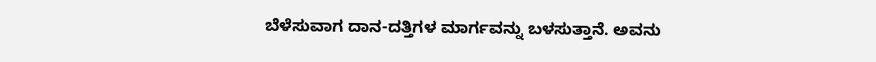ಬೆಳೆಸುವಾಗ ದಾನ-ದತ್ತಿಗಳ ಮಾರ್ಗವನ್ನು ಬಳಸುತ್ತಾನೆ. ಅವನು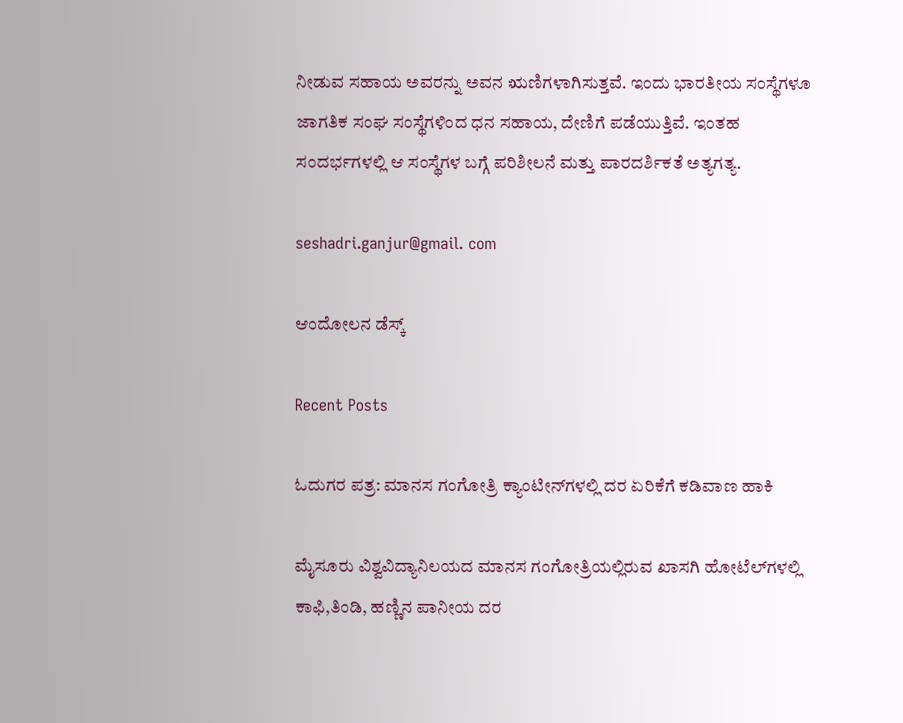ನೀಡುವ ಸಹಾಯ ಅವರನ್ನು ಅವನ ಋಣಿಗಳಾಗಿಸುತ್ತವೆ. ಇಂದು ಭಾರತೀಯ ಸಂಸ್ಥೆಗಳೂ ಜಾಗತಿಕ ಸಂಘ ಸಂಸ್ಥೆಗಳಿಂದ ಧನ ಸಹಾಯ, ದೇಣಿಗೆ ಪಡೆಯುತ್ತಿವೆ. ಇಂತಹ ಸಂದರ್ಭಗಳಲ್ಲಿ ಆ ಸಂಸ್ಥೆಗಳ ಬಗ್ಗೆ ಪರಿಶೀಲನೆ ಮತ್ತು ಪಾರದರ್ಶಿಕತೆ ಅತ್ಯಗತ್ಯ.

seshadri.ganjur@gmail. com

ಆಂದೋಲನ ಡೆಸ್ಕ್

Recent Posts

ಓದುಗರ ಪತ್ರ: ಮಾನಸ ಗಂಗೋತ್ರಿ ಕ್ಯಾಂಟೀನ್‌ಗಳಲ್ಲಿ ದರ ಏರಿಕೆಗೆ ಕಡಿವಾಣ ಹಾಕಿ

ಮೈಸೂರು ವಿಶ್ವವಿದ್ಯಾನಿಲಯದ ಮಾನಸ ಗಂಗೋತ್ರಿಯಲ್ಲಿರುವ ಖಾಸಗಿ ಹೋಟೆಲ್‌ಗಳಲ್ಲಿ ಕಾಫಿ,ತಿಂಡಿ, ಹಣ್ಣಿನ ಪಾನೀಯ ದರ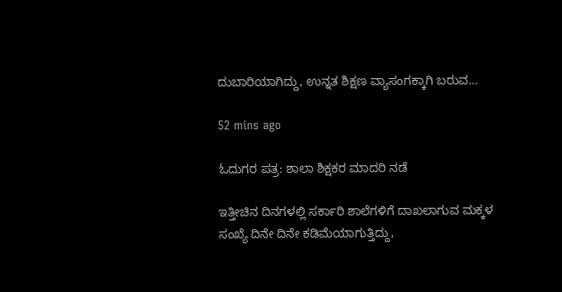ದುಬಾರಿಯಾಗಿದ್ದು, ಉನ್ನತ ಶಿಕ್ಷಣ ವ್ಯಾಸಂಗಕ್ಕಾಗಿ ಬರುವ…

52 mins ago

ಓದುಗರ ಪತ್ರ: ಶಾಲಾ ಶಿಕ್ಷಕರ ಮಾದರಿ ನಡೆ

ಇತ್ತೀಚಿನ ದಿನಗಳಲ್ಲಿ ಸರ್ಕಾರಿ ಶಾಲೆಗಳಿಗೆ ದಾಖಲಾಗುವ ಮಕ್ಕಳ ಸಂಖ್ಯೆ ದಿನೇ ದಿನೇ ಕಡಿಮೆಯಾಗುತ್ತಿದ್ದು,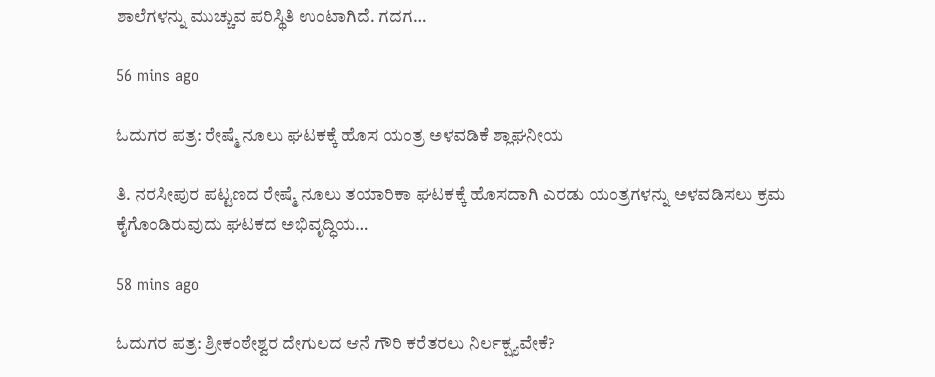ಶಾಲೆಗಳನ್ನು ಮುಚ್ಚುವ ಪರಿಸ್ಥಿತಿ ಉಂಟಾಗಿದೆ. ಗದಗ…

56 mins ago

ಓದುಗರ ಪತ್ರ: ರೇಷ್ಮೆ ನೂಲು ಘಟಕಕ್ಕೆ ಹೊಸ ಯಂತ್ರ ಅಳವಡಿಕೆ ಶ್ಲಾಘನೀಯ

ತಿ. ನರಸೀಪುರ ಪಟ್ಟಣದ ರೇಷ್ಮೆ ನೂಲು ತಯಾರಿಕಾ ಘಟಕಕ್ಕೆ ಹೊಸದಾಗಿ ಎರಡು ಯಂತ್ರಗಳನ್ನು ಅಳವಡಿಸಲು ಕ್ರಮ ಕೈಗೊಂಡಿರುವುದು ಘಟಕದ ಅಭಿವೃದ್ಧಿಯ…

58 mins ago

ಓದುಗರ ಪತ್ರ: ಶ್ರೀಕಂಠೇಶ್ವರ ದೇಗುಲದ ಆನೆ ಗೌರಿ ಕರೆತರಲು ನಿರ್ಲಕ್ಷ್ಯವೇಕೆ?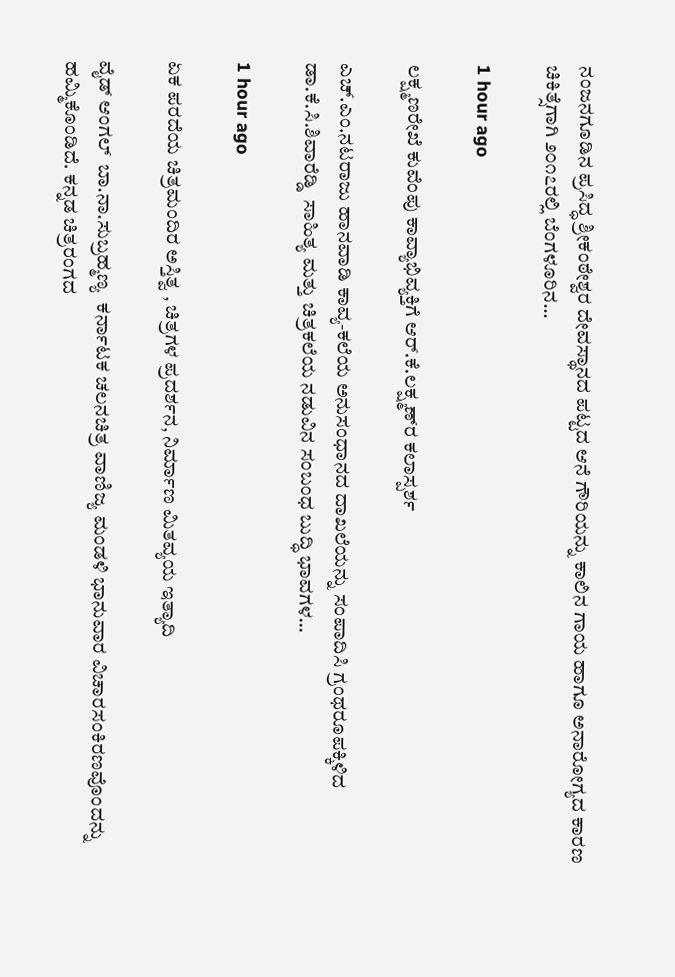ನಂಜನಗೂಡಿನ ಪ್ರಸಿದ್ಧ ಶ್ರೀಕಂಠೇಶ್ವರ ದೇವಸ್ಥಾನದ ಪಟ್ಟದ ಆನೆ ಗೌರಿಯನ್ನು ಕಾಲಿನ ಗಾಯ ಹಾಗೂ ಅನಾರೋಗ್ಯದ ಕಾರಣ ಚಿಕಿತ್ಸೆಗಾಗಿ ೨೦೧೭ರಲ್ಲಿ ಬೆಂಗಳೂರಿನ…

1 hour ago

ಲಕ್ಷ್ಮಣರೇಖೆ ಕುವೆಂಪು ಕಾವ್ಯಾಭಿವ್ಯಕ್ತಿಗೆ ಆರ್.ಕೆ.ಲಕ್ಷ್ಮಣ್‌ರ ಕಲಾಸ್ಪರ್ಶ

ಎಚ್.ಎಂ.ನಟರಾಜು ಹಾನವಾಡಿ ಕಾವ್ಯ-ಕಲೆಯ ಅನುಸಂಧಾನದ ದಾಖಲೆಯನ್ನು ಸಂಪಾದಿಸಿ ಗ್ರಂಥರೂಪಕ್ಕಿಳಿದ ಡಾ.ಕೆ.ಸಿ.ಶಿವಾರೆಡ್ಡಿ  ಸಾಹಿತ್ಯ ಮತ್ತು ಚಿತ್ರಕಲೆಯ ನಡುವಿನ ಸಂಬಂಧ ಬುದ್ಧಿ ಭಾವಗಳ…

1 hour ago

ಏಕ ಪರದೆಯ ಚಿತ್ರಮಂದಿರ ಅಸ್ತಿತ್ವ , ಚಿತ್ರಗಳ ಪ್ರದರ್ಶನ, ನಿರ್ಮಾಣ ಮಿತವ್ಯಯ ಇತ್ಯಾದಿ

ವೈಡ್‌ ಆಂಗಲ್‌  ಬಾ.ನಾ.ಸುಬ್ರಹ್ಮಣ್ಯ  ಕರ್ನಾಟಕ ಚಲನಚಿತ್ರ ವಾಣಿಜ್ಯ ಮಂಡಳಿ ಭಾನುವಾರ ವಿಚಾರಸಂಕಿರಣವೊಂದನ್ನು ಹಮ್ಮಿಕೊಂಡಿದೆ. ಕನ್ನಡ ಚಿತ್ರರಂಗದ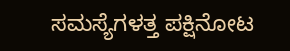ಸಮಸ್ಯೆಗಳತ್ತ ಪಕ್ಷಿನೋಟ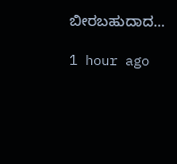ಬೀರಬಹುದಾದ…

1 hour ago